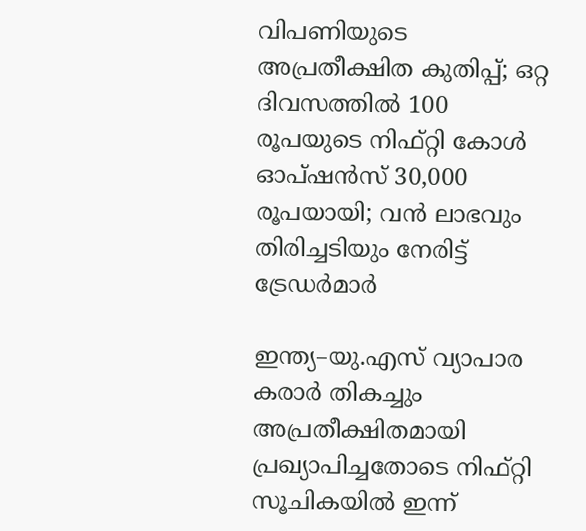വിപണിയുടെ അപ്രതീക്ഷിത കുതിപ്പ്; ഒറ്റ ദിവസത്തിൽ 100 രൂപയുടെ നിഫ്റ്റി കോൾ ഓപ്ഷൻസ് 30,000 രൂപയായി; വൻ ലാഭവും തിരിച്ചടിയും നേരിട്ട് ട്രേ‍ഡർമാ‌ർ

ഇന്ത്യ–യു.എസ് വ്യാപാര കരാർ തികച്ചും അപ്രതീക്ഷിതമായി പ്രഖ്യാപിച്ചതോടെ നിഫ്റ്റി സൂചികയിൽ ഇന്ന്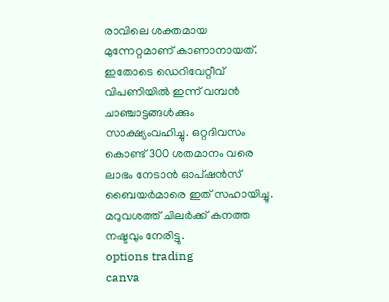രാവിലെ ശക്തമായ മുന്നേറ്റമാണ് കാണാനായത്. ഇതോടെ ഡെറിവേറ്റീവ് വിപണിയിൽ ഇന്ന് വമ്പൻ ചാഞ്ചാട്ടങ്ങൾക്കും സാക്ഷ്യംവഹിച്ചു. ഒറ്റദിവസം കൊണ്ട് 300 ശതമാനം വരെ ലാഭം നേടാൻ ഓപ്ഷൻസ് ബൈയർമാരെ ഇത് സഹായിച്ചു. മറുവശത്ത് ചിലർക്ക് കനത്ത നഷ്ടവും നേരിട്ടു.
options trading
canva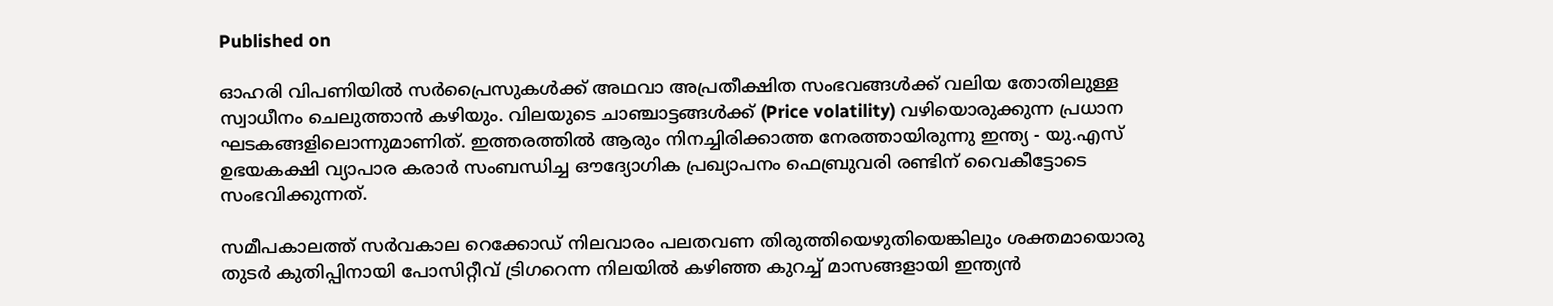Published on

ഓഹരി വിപണിയിൽ സർപ്രൈസുകൾക്ക് അഥവാ അപ്രതീക്ഷിത സംഭവങ്ങൾക്ക് വലിയ തോതിലുള്ള സ്വാധീനം ചെലുത്താൻ കഴിയും. വിലയുടെ ചാഞ്ചാട്ടങ്ങൾക്ക് (Price volatility) വഴിയൊരുക്കുന്ന പ്രധാന ഘടകങ്ങളിലൊന്നുമാണിത്. ഇത്തരത്തിൽ ആരും നിനച്ചിരിക്കാത്ത നേരത്തായിരുന്നു ഇന്ത്യ - യു.എസ് ഉഭയകക്ഷി വ്യാപാര കരാർ സംബന്ധിച്ച ഔദ്യോഗിക പ്രഖ്യാപനം ഫെബ്രുവരി രണ്ടിന് വൈകീട്ടോടെ സംഭവിക്കുന്നത്.

സമീപകാലത്ത് സർവകാല റെക്കോഡ് നിലവാരം പലതവണ തിരുത്തിയെഴുതിയെങ്കിലും ശക്തമായൊരു തു‌ടർ കുതിപ്പിനായി പോസിറ്റീവ് ട്രിഗറെന്ന നിലയിൽ കഴിഞ്ഞ കുറച്ച് മാസങ്ങളായി ഇന്ത്യൻ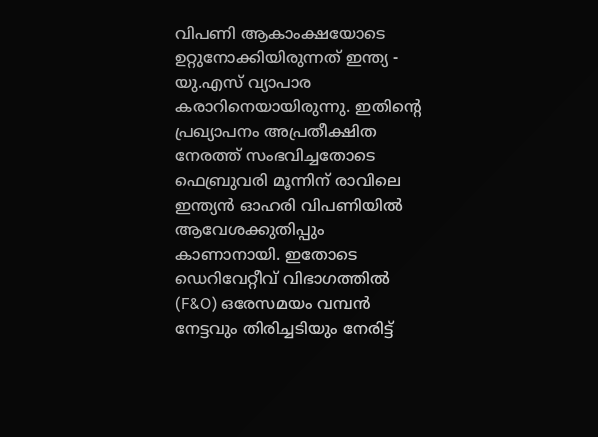വിപണി ആകാംക്ഷയോടെ ഉറ്റുനോക്കിയിരുന്നത് ഇന്ത്യ - യു.എസ് വ്യാപാര കരാറിനെയായിരുന്നു. ഇതിന്റെ പ്രഖ്യാപനം അപ്രതീക്ഷിത നേരത്ത് സംഭവിച്ചതോടെ ഫെബ്രുവരി മൂന്നിന് രാവിലെ ഇന്ത്യൻ ഓഹരി വിപണിയിൽ ആവേശക്കുതിപ്പും കാണാനായി. ഇതോടെ ഡെറിവേറ്റീവ് വിഭാഗത്തിൽ (F&O) ഒരേസമയം വമ്പൻ നേട്ടവും തിരിച്ചടിയും നേരിട്ട്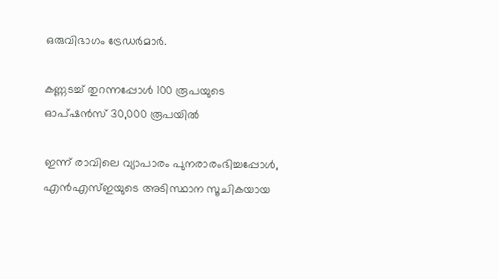ഒരുവിഭാഗം ട്രേ‍ഡർമാർ.

കണ്ണടച്ച് തുറന്നപ്പോൾ‌ 100 രൂപയുടെ ഓപ്ഷൻസ് 30,000 രൂപയിൽ

ഇന്ന് രാവിലെ വ്യാപാരം പുനരാരംഭിച്ചപ്പോൾ‌, എൻഎസ്ഇയുടെ അടിസ്ഥാന സൂചികയായ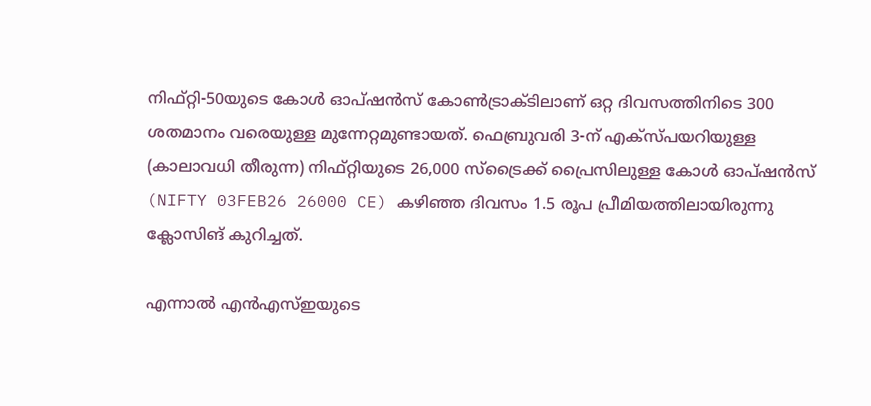നിഫ്റ്റി-50യുടെ കോൾ ഓപ്ഷൻസ് കോൺട്രാക്ടിലാണ് ഒറ്റ ദിവസത്തിനിടെ 300 ശതമാനം വരെയുള്ള മുന്നേറ്റമുണ്ടായത്. ഫെബ്രുവരി 3-ന് എക്സ്പയറിയുള്ള (കാലാവധി തീരുന്ന) നിഫ്റ്റിയുടെ 26,000 സ്ട്രൈക്ക് പ്രൈസിലുള്ള കോൾ ഓപ്ഷൻസ് (NIFTY 03FEB26 26000 CE) കഴിഞ്ഞ ദിവസം 1.5 രൂപ പ്രീമിയത്തിലായിരുന്നു ക്ലോസിങ് കുറിച്ചത്.

എന്നാൽ എൻഎസ്ഇയുടെ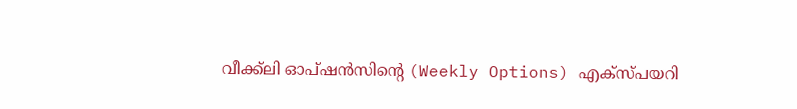വീക്ക്ലി ഓപ്ഷൻസിന്റെ (Weekly Options) എക്സ്പയറി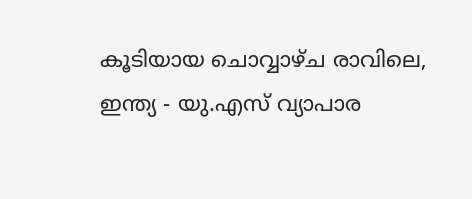കൂടിയായ ചൊവ്വാഴ്ച രാവിലെ, ഇന്ത്യ - യു.എസ് വ്യാപാര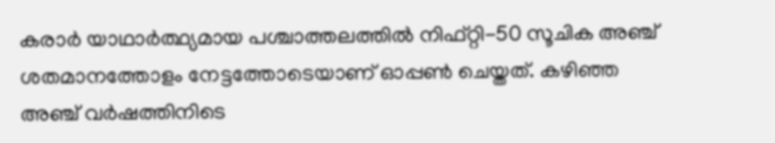കരാർ യാഥാ‌ർത്ഥ്യമായ പശ്ചാത്തലത്തിൽ നിഫ്റ്റി-50 സൂചിക അഞ്ച് ശതമാനത്തോളം നേട്ടത്തോടെയാണ് ഓപ്പൺ ചെയ്തത്. കഴിഞ്ഞ അഞ്ച് വർഷത്തിനിടെ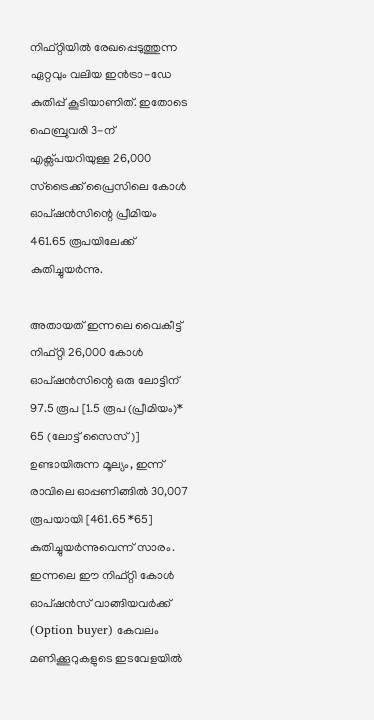നിഫ്റ്റിയിൽ രേഖപ്പെടുത്തുന്ന ഏറ്റവും വലിയ ഇൻട്രാ-ഡേ കുതിപ്പ് കൂടിയാണിത്. ഇതോടെ ഫെബ്രുവരി 3-ന് എക്സ്പയറിയുള്ള 26,000 സ്ട്രൈക്ക് പ്രൈസിലെ കോൾ ഓപ്ഷൻസിന്റെ പ്രീമിയം 461.65 രൂപയിലേക്ക് കുതിച്ചുയർന്നു.

അതായത് ഇന്നലെ വൈകീട്ട് നിഫ്റ്റി 26,000 കോൾ ഓപ്ഷൻസിന്റെ ഒരു ലോട്ടിന് 97.5 രൂപ [1.5 രൂപ (പ്രീമിയം)* 65 (ലോട്ട് സൈസ്)] ഉണ്ടായിരുന്ന മൂല്യം, ഇന്ന് രാവിലെ ഓപ്പണിങ്ങിൽ 30,007 രൂപയായി [461.65 *65] കുതിച്ചുയർന്നുവെന്ന് സാരം. ഇന്നലെ ഈ നിഫ്റ്റി കോൾ ഓപ്ഷൻസ് വാങ്ങിയവർക്ക് (Option buyer) കേവലം മണിക്കൂറുകളുടെ ഇടവേളയിൽ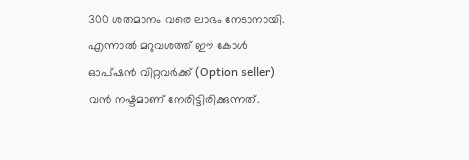300 ശതമാനം വരെ ലാഭം നേടാനായി. എന്നാൽ മറുവശത്ത് ഈ കോൾ ഓപ്ഷൻ വിറ്റവർക്ക് (Option seller) വൻ നഷ്ടമാണ് നേരിട്ടിരിക്കുന്നത്.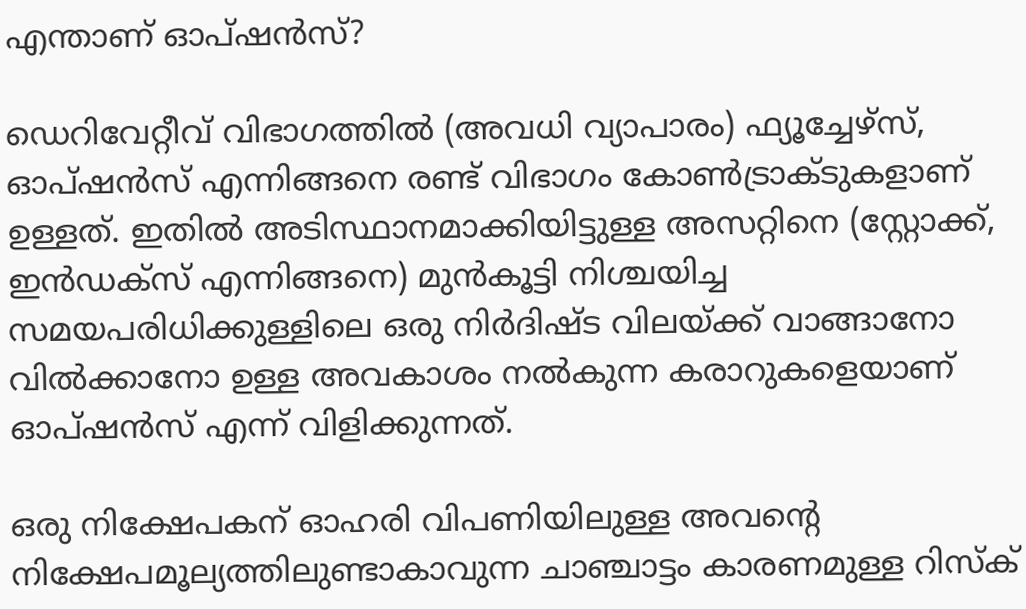എന്താണ് ഓപ്ഷൻസ്?

ഡെറിവേറ്റീവ് വിഭാഗത്തിൽ (അവധി വ്യാപാരം) ഫ്യൂച്ചേഴ്സ്, ഓപ്ഷൻസ് എന്നിങ്ങനെ രണ്ട് വിഭാഗം കോൺട്രാക്ടുകളാണ് ഉള്ളത്. ഇതിൽ അടിസ്ഥാനമാക്കിയിട്ടുള്ള അസറ്റിനെ (സ്റ്റോക്ക്, ഇൻഡക്സ് എന്നിങ്ങനെ) മുൻകൂട്ടി നിശ്ചയിച്ച സമയപരിധിക്കുള്ളിലെ ഒരു നിർദിഷ്ട വിലയ്ക്ക് വാങ്ങാനോ വിൽക്കാനോ ഉള്ള അവകാശം നൽകുന്ന കരാറുകളെയാണ് ഓപ്ഷൻസ് എന്ന് വിളിക്കുന്നത്.

ഒരു നിക്ഷേപകന് ഓഹരി വിപണിയിലുള്ള അവന്റെ നിക്ഷേപമൂല്യത്തിലുണ്ടാകാവുന്ന ചാഞ്ചാട്ടം കാരണമുള്ള റിസ്ക്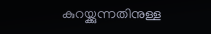കുറയ്ക്കുന്നതിനുള്ള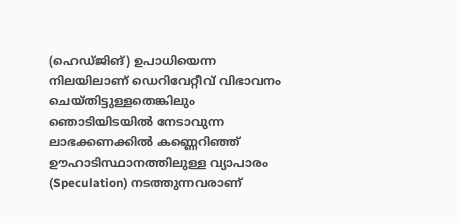(ഹെഡ്ജിങ്) ഉപാധിയെന്ന നിലയിലാണ് ഡെറിവേറ്റീവ് വിഭാവനം ചെയ്തിട്ടുള്ളതെങ്കിലും ഞൊടിയിടയിൽ നേടാവുന്ന ലാഭക്കണക്കിൽ കണ്ണെറിഞ്ഞ് ഊഹാടിസ്ഥാനത്തിലുള്ള വ്യാപാരം (Speculation) നടത്തുന്നവരാണ്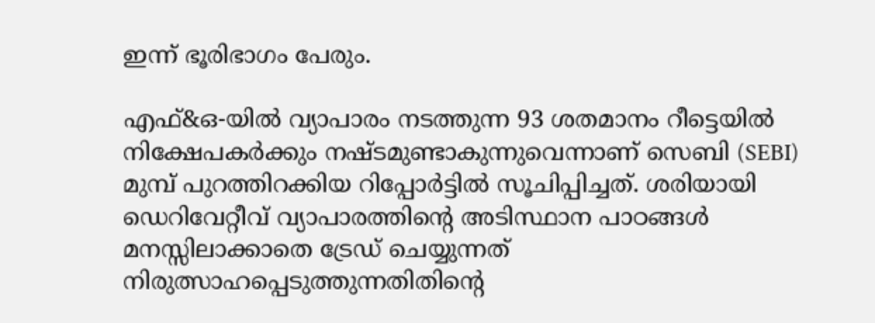ഇന്ന് ഭൂരിഭാഗം പേരും.

എഫ്&ഒ-യിൽ വ്യാപാരം നടത്തുന്ന 93 ശതമാനം റീട്ടെയിൽ നിക്ഷേപകർക്കും നഷ്ടമുണ്ടാകുന്നുവെന്നാണ് സെബി (SEBI) മുമ്പ് പുറത്തിറക്കിയ റിപ്പോർട്ടിൽ സൂചിപ്പിച്ചത്. ശരിയായി ഡെറിവേറ്റീവ് വ്യാപാരത്തിന്റെ അടിസ്ഥാന പാഠങ്ങൾ മനസ്സിലാക്കാതെ ട്രേഡ് ചെയ്യുന്നത് നിരുത്സാഹപ്പെടുത്തുന്നതിതിന്റെ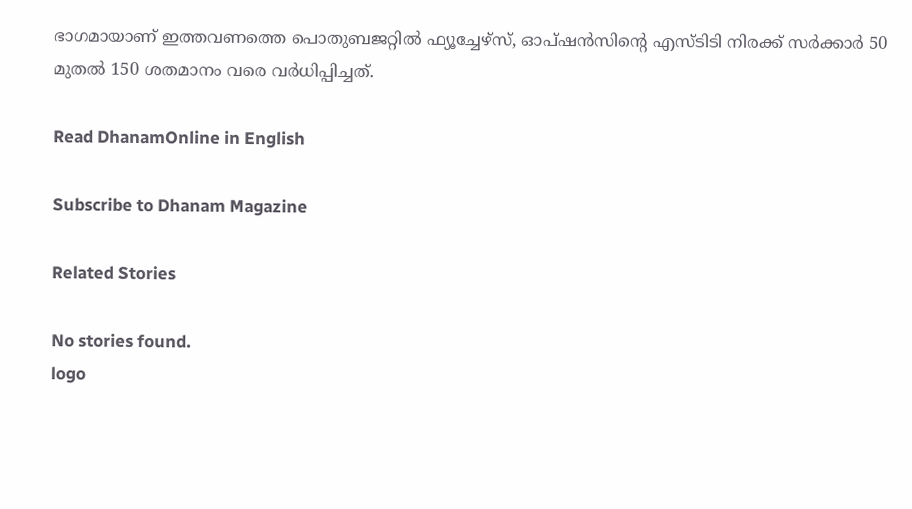ഭാഗമായാണ് ഇത്തവണത്തെ പൊതുബജറ്റിൽ ഫ്യൂച്ചേഴ്സ്, ഓപ്ഷൻസിന്റെ എസ്ടിടി നിരക്ക് സർക്കാർ 50 മുതൽ 150 ശതമാനം വരെ വർധിപ്പിച്ചത്.

Read DhanamOnline in English

Subscribe to Dhanam Magazine

Related Stories

No stories found.
logo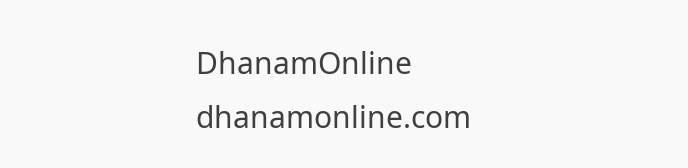DhanamOnline
dhanamonline.com